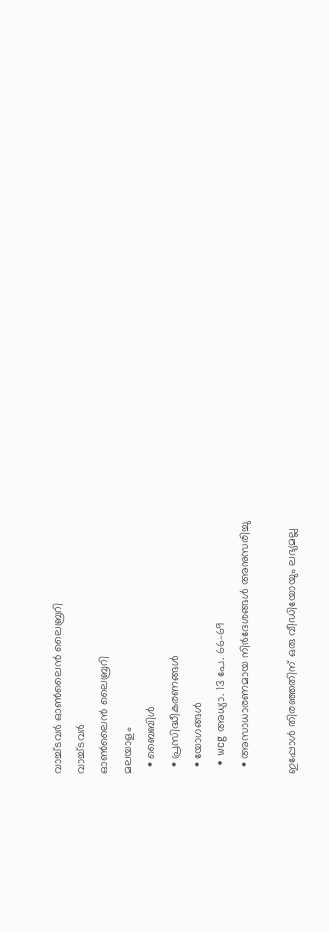വാച്ച്ടവര്‍ ഓണ്‍ലൈന്‍ ലൈബ്രറി
വാച്ച്ടവര്‍
ഓണ്‍ലൈന്‍ ലൈബ്രറി
മലയാളം
  • ബൈബിൾ
  • പ്രസിദ്ധീകരണങ്ങൾ
  • യോഗങ്ങൾ
  • wcg അധ്യാ. 13 പേ. 66-69
  • അസാധാരണമായ നിർദേശങ്ങൾ അനുസരിച്ചു

ഇപ്പോൾ തിരഞ്ഞതിന് ഒരു വീഡിയോയും ലഭ്യമല്ല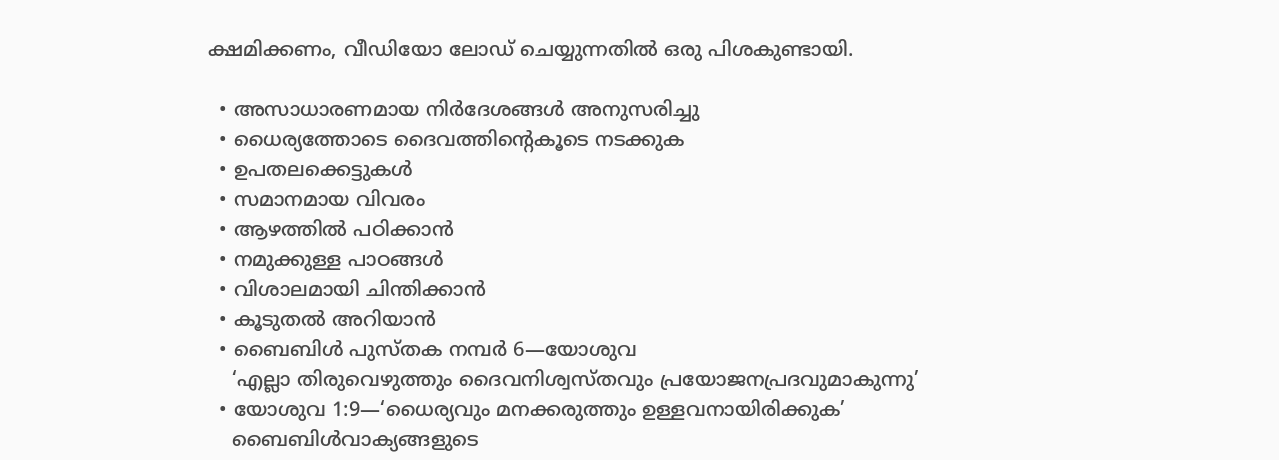ക്ഷമിക്കണം, വീഡിയോ ലോഡ് ചെയ്യുന്നതിൽ ഒരു പിശകുണ്ടായി.

  • അസാധാരണമായ നിർദേശങ്ങൾ അനുസരിച്ചു
  • ധൈര്യത്തോടെ ദൈവത്തിന്റെകൂടെ നടക്കുക
  • ഉപതലക്കെട്ടുകള്‍
  • സമാനമായ വിവരം
  • ആഴത്തിൽ പഠിക്കാൻ
  • നമുക്കുള്ള പാഠങ്ങൾ
  • വിശാലമായി ചിന്തിക്കാൻ
  • കൂടുതൽ അറിയാൻ
  • ബൈബിൾ പുസ്‌തക നമ്പർ 6—യോശുവ
    ‘എല്ലാ തിരുവെഴുത്തും ദൈവനിശ്വസ്‌തവും പ്രയോജനപ്രദവുമാകുന്നു’
  • യോശുവ 1:9—‘ധൈര്യവും മനക്കരുത്തും ഉള്ളവനായിരിക്കുക’
    ബൈബിൾവാക്യങ്ങളുടെ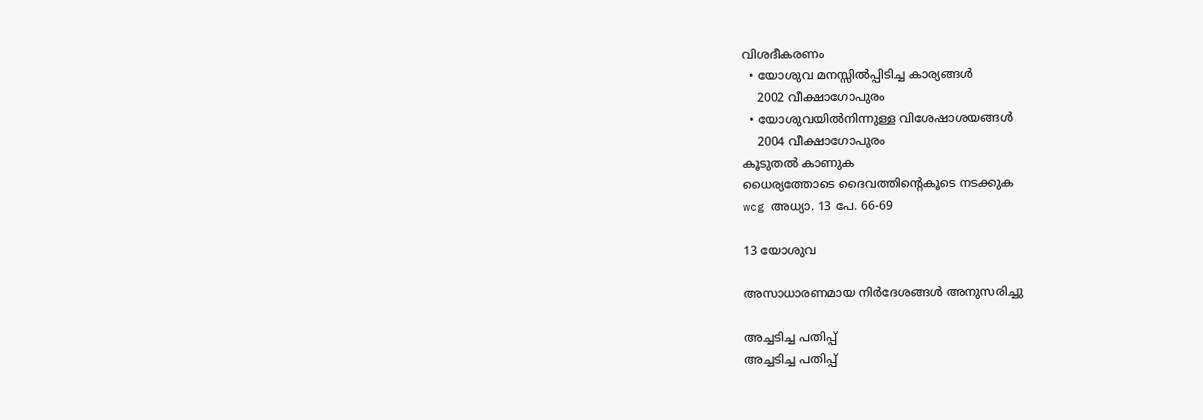വിശദീകരണം
  • യോശുവ മനസ്സിൽപ്പിടിച്ച കാര്യങ്ങൾ
    2002 വീക്ഷാഗോപുരം
  • യോശുവയിൽനിന്നുള്ള വിശേഷാശയങ്ങൾ
    2004 വീക്ഷാഗോപുരം
കൂടുതൽ കാണുക
ധൈര്യത്തോടെ ദൈവത്തിന്റെകൂടെ നടക്കുക
wcg അധ്യാ. 13 പേ. 66-69

13 യോശുവ

അസാധാരണമായ നിർദേശങ്ങൾ അനുസരിച്ചു

അച്ചടിച്ച പതിപ്പ്
അച്ചടിച്ച പതിപ്പ്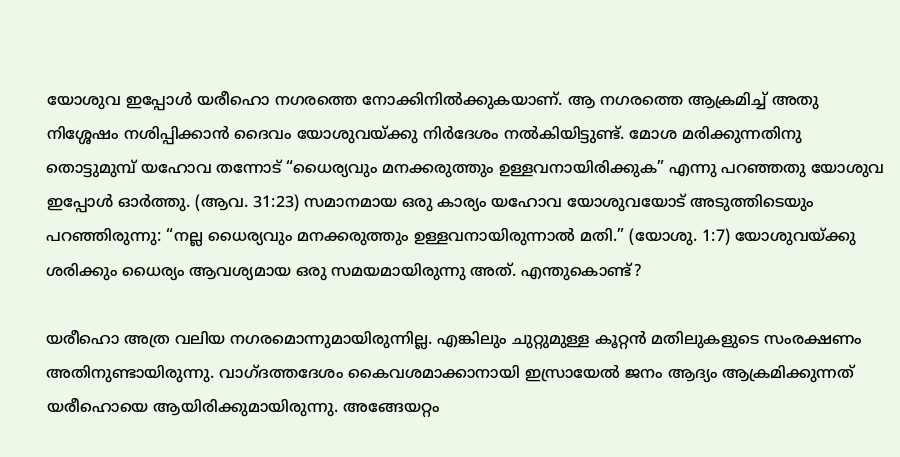യോശുവ ഇപ്പോൾ യരീഹൊ നഗരത്തെ നോക്കിനിൽക്കുകയാണ്‌. ആ നഗരത്തെ ആക്രമിച്ച്‌ അതു നിശ്ശേഷം നശിപ്പിക്കാൻ ദൈവം യോശുവയ്‌ക്കു നിർദേശം നൽകിയിട്ടുണ്ട്‌. മോശ മരിക്കുന്നതിനു തൊട്ടുമുമ്പ്‌ യഹോവ തന്നോട്‌ “ധൈര്യവും മനക്കരുത്തും ഉള്ളവനായിരിക്കുക” എന്നു പറഞ്ഞതു യോശുവ ഇപ്പോൾ ഓർത്തു. (ആവ. 31:23) സമാനമായ ഒരു കാര്യം യഹോവ യോശുവയോട്‌ അടുത്തിടെയും പറഞ്ഞിരുന്നു: “നല്ല ധൈര്യവും മനക്കരുത്തും ഉള്ളവനായിരുന്നാൽ മതി.” (യോശു. 1:7) യോശുവയ്‌ക്കു ശരിക്കും ധൈര്യം ആവശ്യമായ ഒരു സമയമായിരുന്നു അത്‌. എന്തുകൊണ്ട്‌?

യരീഹൊ അത്ര വലിയ നഗരമൊന്നുമായിരുന്നില്ല. എങ്കിലും ചുറ്റുമുള്ള കൂറ്റൻ മതിലുകളുടെ സംരക്ഷണം അതിനുണ്ടായിരുന്നു. വാഗ്‌ദത്തദേശം കൈവശമാക്കാനായി ഇസ്രായേൽ ജനം ആദ്യം ആക്രമിക്കുന്നത്‌ യരീഹൊയെ ആയിരിക്കുമായിരുന്നു. അങ്ങേയറ്റം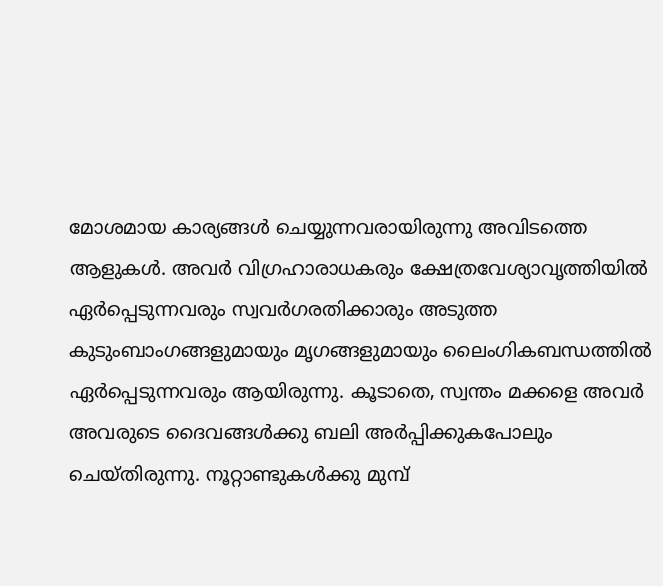മോശമായ കാര്യങ്ങൾ ചെയ്യുന്നവരായിരുന്നു അവിടത്തെ ആളുകൾ. അവർ വിഗ്രഹാരാധകരും ക്ഷേത്രവേശ്യാവൃത്തിയിൽ ഏർപ്പെടുന്നവരും സ്വവർഗരതിക്കാരും അടുത്ത കുടുംബാംഗങ്ങളുമായും മൃഗങ്ങളുമായും ലൈംഗികബന്ധത്തിൽ ഏർപ്പെടുന്നവരും ആയിരുന്നു. കൂടാതെ, സ്വന്തം മക്കളെ അവർ അവരുടെ ദൈവങ്ങൾക്കു ബലി അർപ്പിക്കുകപോലും ചെയ്‌തിരുന്നു. നൂറ്റാണ്ടുകൾക്കു മുമ്പ്‌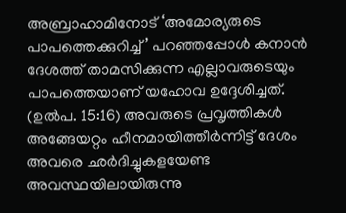അബ്രാഹാമിനോട്‌ ‘അമോര്യരുടെ പാപത്തെക്കുറിച്ച്‌’ പറഞ്ഞപ്പോൾ കനാൻ ദേശത്ത്‌ താമസിക്കുന്ന എല്ലാവരുടെയും പാപത്തെയാണ്‌ യഹോവ ഉദ്ദേശിച്ചത്‌. (ഉൽപ. 15:16) അവരുടെ പ്രവൃത്തികൾ അങ്ങേയറ്റം ഹീനമായിത്തീർന്നിട്ട്‌ ദേശം അവരെ ഛർദിച്ചുകളയേണ്ട അവസ്ഥയിലായിരുന്നു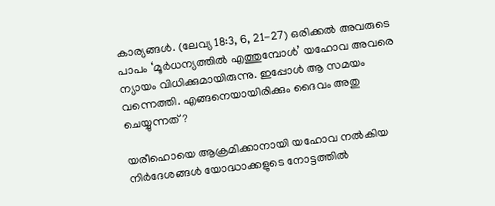കാര്യങ്ങൾ. (ലേവ്യ 18:3, 6, 21-27) ഒരിക്കൽ അവരുടെ പാപം ‘മൂർധന്യത്തിൽ എത്തുമ്പോൾ’ യഹോവ അവരെ ന്യായം വിധിക്കുമായിരുന്നു. ഇപ്പോൾ ആ സമയം വന്നെത്തി. എങ്ങനെയായിരിക്കും ദൈവം അതു ചെയ്യുന്നത്‌?

യരീഹൊയെ ആക്രമിക്കാനായി യഹോവ നൽകിയ നിർദേശങ്ങൾ യോദ്ധാക്കളുടെ നോട്ടത്തിൽ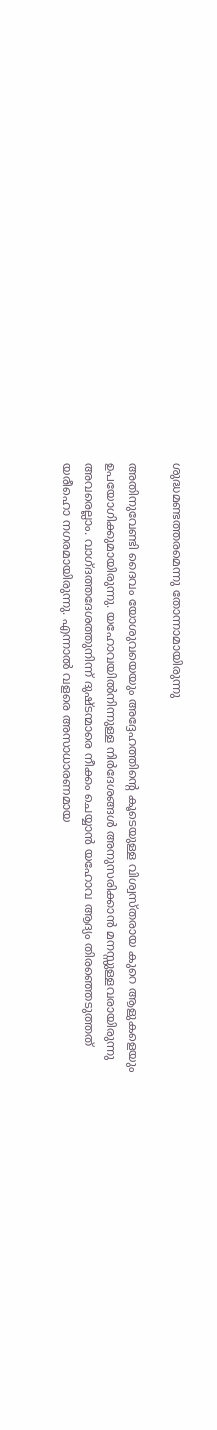ശുദ്ധമണ്ടത്തരമെന്നു തോന്നാമായിരുന്നു

അതിനുവേണ്ടി ദൈവം യോശുവയെയും അദ്ദേഹത്തിന്റെ കൂടെയുള്ള വിശ്വസ്‌തരായ കുറെ ആളുകളെയും ഉപയോഗിക്കുമായിരുന്നു. യഹോവയിൽനിന്നുള്ള നിർദേശങ്ങൾ അനുസരിക്കാൻ മനസ്സുള്ളവരായിരുന്നു അവരെല്ലാം. വാഗ്‌ദത്തദേശത്തുനിന്ന്‌ ദുഷ്ടന്മാരെ നീക്കം ചെയ്യാൻ യഹോവ ആദ്യം തിരഞ്ഞെടുത്തത്‌ യരീഹൊ നഗരമായിരുന്നു. എന്നാൽ വളരെ അസാധാരണമായ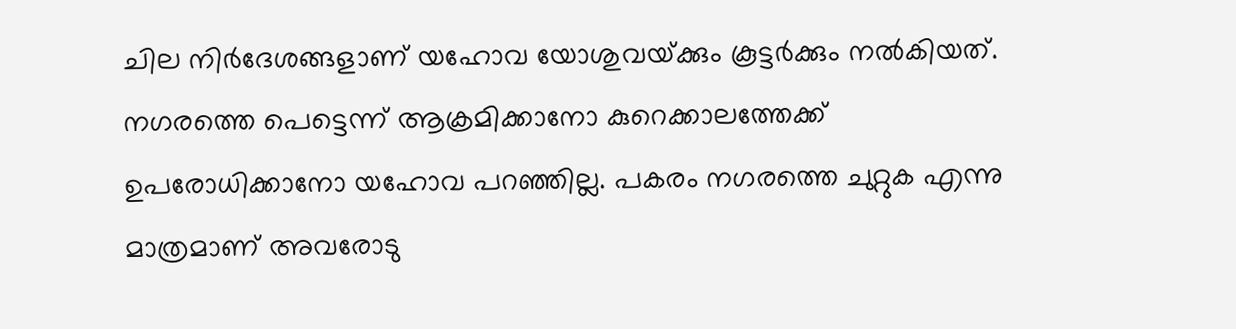ചില നിർദേശങ്ങളാണ്‌ യഹോവ യോശുവയ്‌ക്കും കൂട്ടർക്കും നൽകിയത്‌. നഗരത്തെ പെട്ടെന്ന്‌ ആക്രമിക്കാനോ കുറെക്കാലത്തേക്ക്‌ ഉപരോധിക്കാനോ യഹോവ പറഞ്ഞില്ല. പകരം നഗരത്തെ ചുറ്റുക എന്നു മാത്രമാണ്‌ അവരോടു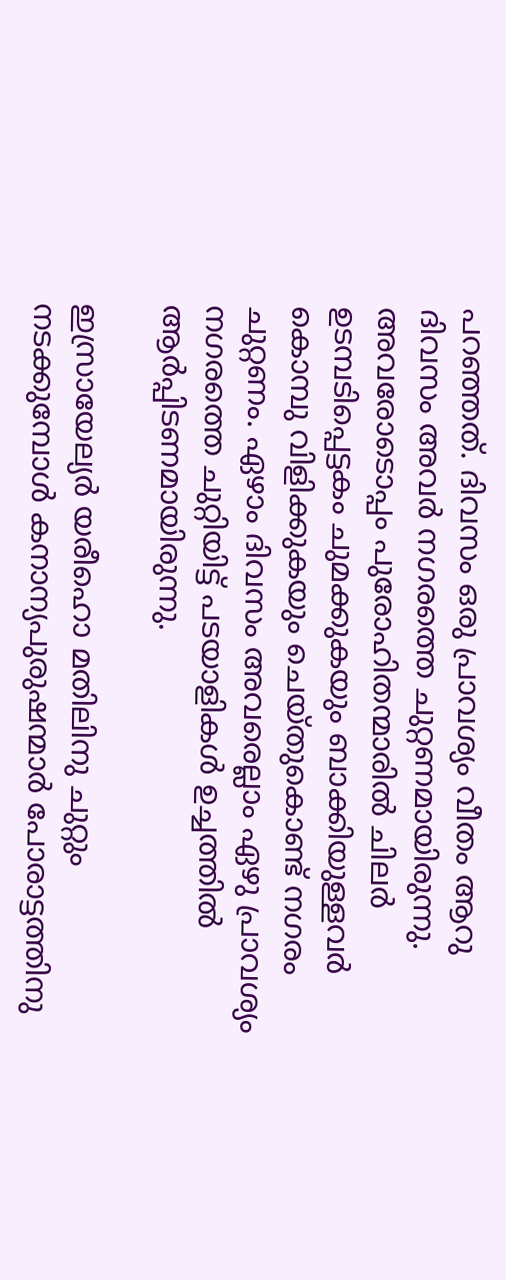പറഞ്ഞത്‌. ദിവസം ഒരു പ്രാവശ്യം വീതം ആറു ദിവസം അവർ നഗരത്തെ ചുറ്റണമായിരുന്നു. അവരോടൊപ്പം പുരോഹിതന്മാരിൽ ചിലർ ഉടമ്പടിപ്പെട്ടകം ചുമക്കുകയും ബാക്കിയുള്ളവർ കൊമ്പു വിളിക്കുകയും ചെയ്‌തുകൊണ്ട്‌ നഗരം ചുറ്റണം. ഏഴാം ദിവസം അവരെല്ലാം ഏഴു പ്രാവശ്യം നഗരത്തെ ചുറ്റിയിട്ട്‌ പടയാളികൾ ഉച്ചത്തിൽ ആർപ്പിടണമായിരുന്നു.

ഇസ്രായേല്യർ യരീഹൊ മതിലിനു ചുറ്റും നടക്കുമ്പോൾ കനാന്യപുരുഷന്മാർ പോരാട്ടത്തിനു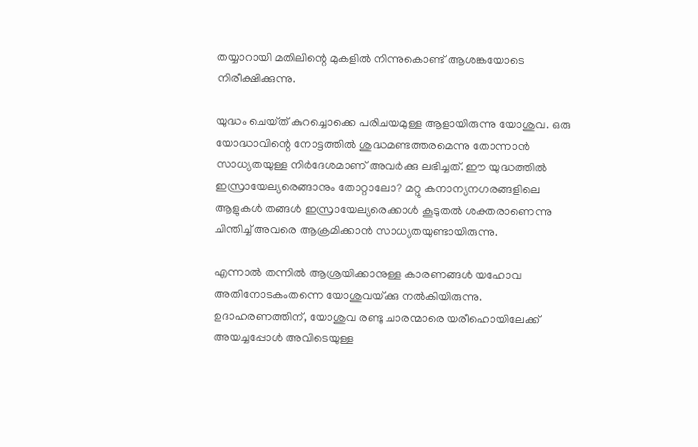തയ്യാറായി മതിലിന്റെ മുകളിൽ നിന്നുകൊണ്ട്‌ ആശങ്കയോടെ നിരീക്ഷിക്കുന്നു.

യുദ്ധം ചെയ്‌ത്‌ കുറച്ചൊക്കെ പരിചയമുള്ള ആളായിരുന്നു യോശുവ. ഒരു യോദ്ധാവിന്റെ നോട്ടത്തിൽ ശുദ്ധമണ്ടത്തരമെന്നു തോന്നാൻ സാധ്യതയുള്ള നിർദേശമാണ്‌ അവർക്കു ലഭിച്ചത്‌. ഈ യുദ്ധത്തിൽ ഇസ്രായേല്യരെങ്ങാനും തോറ്റാലോ? മറ്റു കനാന്യനഗരങ്ങളിലെ ആളുകൾ തങ്ങൾ ഇസ്രായേല്യരെക്കാൾ കൂടുതൽ ശക്തരാണെന്നു ചിന്തിച്ച്‌ അവരെ ആക്രമിക്കാൻ സാധ്യതയുണ്ടായിരുന്നു.

എന്നാൽ തന്നിൽ ആശ്രയിക്കാനുള്ള കാരണങ്ങൾ യഹോവ അതിനോടകംതന്നെ യോശുവയ്‌ക്കു നൽകിയിരുന്നു. ഉദാഹരണത്തിന്‌, യോശുവ രണ്ടു ചാരന്മാരെ യരീഹൊയിലേക്ക്‌ അയച്ചപ്പോൾ അവിടെയുള്ള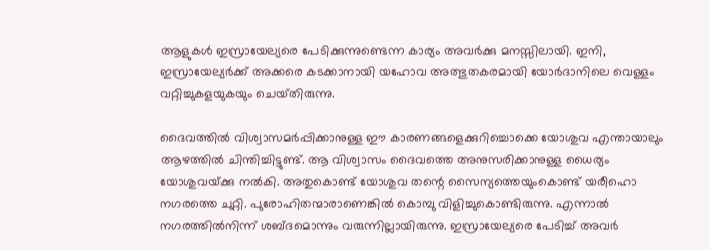ആളുകൾ ഇസ്രായേല്യരെ പേടിക്കുന്നുണ്ടെന്ന കാര്യം അവർക്കു മനസ്സിലായി. ഇനി, ഇസ്രായേല്യർക്ക്‌ അക്കരെ കടക്കാനായി യഹോവ അത്ഭുതകരമായി യോർദാനിലെ വെള്ളം വറ്റിച്ചുകളയുകയും ചെയ്‌തിരുന്നു.

ദൈവത്തിൽ വിശ്വാസമർപ്പിക്കാനുള്ള ഈ കാരണങ്ങളെക്കുറിച്ചൊക്കെ യോശുവ എന്തായാലും ആഴത്തിൽ ചിന്തിച്ചിട്ടുണ്ട്‌. ആ വിശ്വാസം ദൈവത്തെ അനുസരിക്കാനുള്ള ധൈര്യം യോശുവയ്‌ക്കു നൽകി. അതുകൊണ്ട്‌ യോശുവ തന്റെ സൈന്യത്തെയുംകൊണ്ട്‌ യരീഹൊ നഗരത്തെ ചുറ്റി. പുരോഹിതന്മാരാണെങ്കിൽ കൊമ്പു വിളിച്ചുകൊണ്ടിരുന്നു. എന്നാൽ നഗരത്തിൽനിന്ന്‌ ശബ്ദമൊന്നും വരുന്നില്ലായിരുന്നു. ഇസ്രായേല്യരെ പേടിച്ച്‌ അവർ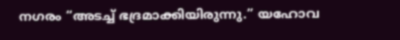നഗരം “അടച്ച്‌ ഭദ്രമാക്കിയിരുന്നു.” യഹോവ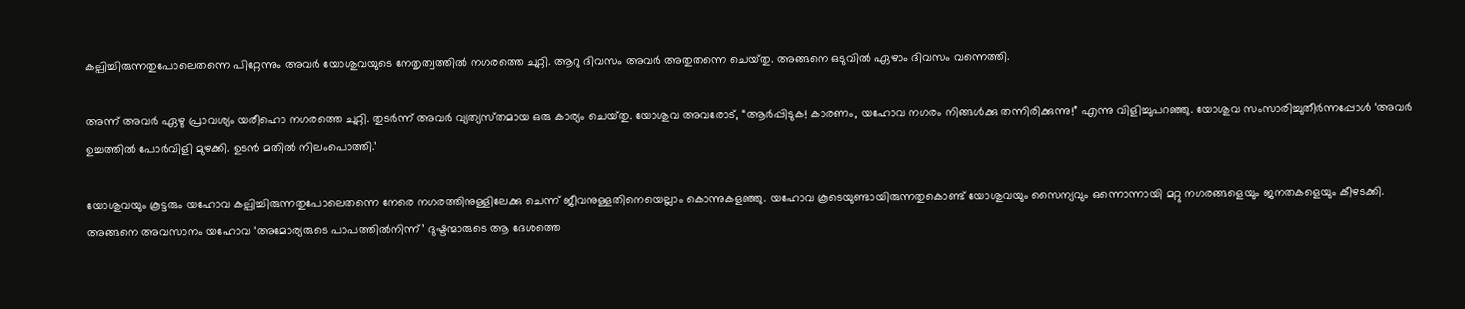കല്പിച്ചിരുന്നതുപോലെതന്നെ പിറ്റേന്നും അവർ യോശുവയുടെ നേതൃത്വത്തിൽ നഗരത്തെ ചുറ്റി. ആറു ദിവസം അവർ അതുതന്നെ ചെയ്‌തു. അങ്ങനെ ഒടുവിൽ ഏഴാം ദിവസം വന്നെത്തി.

അന്ന്‌ അവർ ഏഴു പ്രാവശ്യം യരീഹൊ നഗരത്തെ ചുറ്റി. തുടർന്ന്‌ അവർ വ്യത്യസ്‌തമായ ഒരു കാര്യം ചെയ്‌തു. യോശുവ അവരോട്‌, “ആർപ്പിടുക! കാരണം, യഹോവ നഗരം നിങ്ങൾക്കു തന്നിരിക്കുന്നു!” എന്നു വിളിച്ചുപറഞ്ഞു. യോശുവ സംസാരിച്ചുതീർന്നപ്പോൾ ‘അവർ ഉച്ചത്തിൽ പോർവിളി മുഴക്കി. ഉടൻ മതിൽ നിലംപൊത്തി.’

യോശുവയും കൂട്ടരും യഹോവ കല്പിച്ചിരുന്നതുപോലെതന്നെ നേരെ നഗരത്തിനുള്ളിലേക്കു ചെന്ന്‌ ജീവനുള്ളതിനെയെല്ലാം കൊന്നുകളഞ്ഞു. യഹോവ കൂടെയുണ്ടായിരുന്നതുകൊണ്ട്‌ യോശുവയും സൈന്യവും ഒന്നൊന്നായി മറ്റു നഗരങ്ങളെയും ജനതകളെയും കീഴടക്കി. അങ്ങനെ അവസാനം യഹോവ ‘അമോര്യരുടെ പാപത്തിൽനിന്ന്‌’ ദുഷ്ടന്മാരുടെ ആ ദേശത്തെ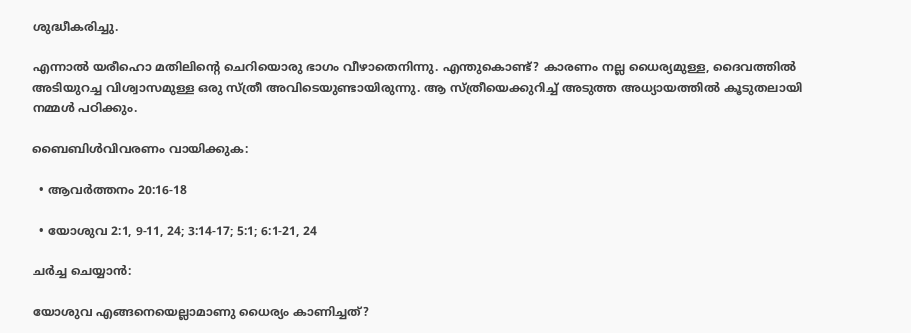ശുദ്ധീകരിച്ചു.

എന്നാൽ യരീഹൊ മതിലിന്റെ ചെറിയൊരു ഭാഗം വീഴാതെനിന്നു. എന്തുകൊണ്ട്‌? കാരണം നല്ല ധൈര്യമുള്ള, ദൈവത്തിൽ അടിയുറച്ച വിശ്വാസമുള്ള ഒരു സ്‌ത്രീ അവിടെയുണ്ടായിരുന്നു. ആ സ്‌ത്രീയെക്കുറിച്ച്‌ അടുത്ത അധ്യായത്തിൽ കൂടുതലായി നമ്മൾ പഠിക്കും.

ബൈബിൾവിവരണം വായിക്കുക:

  • ആവർത്തനം 20:16-18

  • യോശുവ 2:1, 9-11, 24; 3:14-17; 5:1; 6:1-21, 24

ചർച്ച ചെയ്യാൻ:

യോശുവ എങ്ങനെയെല്ലാമാണു ധൈര്യം കാണിച്ചത്‌?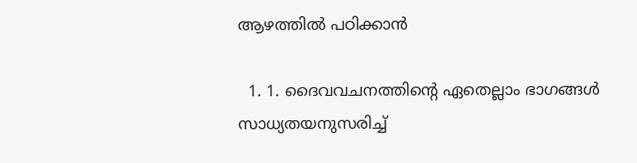ആഴത്തിൽ പഠിക്കാൻ

  1. 1. ദൈവവചനത്തിന്റെ ഏതെല്ലാം ഭാഗങ്ങൾ സാധ്യതയനുസരിച്ച്‌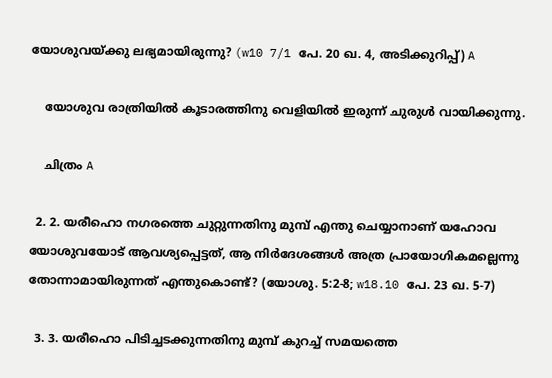യോശുവയ്‌ക്കു ലഭ്യമായിരുന്നു? (w10 7/1 പേ. 20 ഖ. 4, അടിക്കുറിപ്പ്‌) A

    യോശുവ രാത്രിയിൽ കൂടാരത്തിനു വെളിയിൽ ഇരുന്ന്‌ ചുരുൾ വായിക്കുന്നു.

    ചിത്രം A

  2. 2. യരീഹൊ നഗരത്തെ ചുറ്റുന്നതിനു മുമ്പ്‌ എന്തു ചെയ്യാനാണ്‌ യഹോവ യോശുവയോട്‌ ആവശ്യപ്പെട്ടത്‌, ആ നിർദേശങ്ങൾ അത്ര പ്രായോഗികമല്ലെന്നു തോന്നാമായിരുന്നത്‌ എന്തുകൊണ്ട്‌? (യോശു. 5:2-8; w18.10 പേ. 23 ഖ. 5-7)

  3. 3. യരീഹൊ പിടിച്ചടക്കുന്നതിനു മുമ്പ്‌ കുറച്ച്‌ സമയത്തെ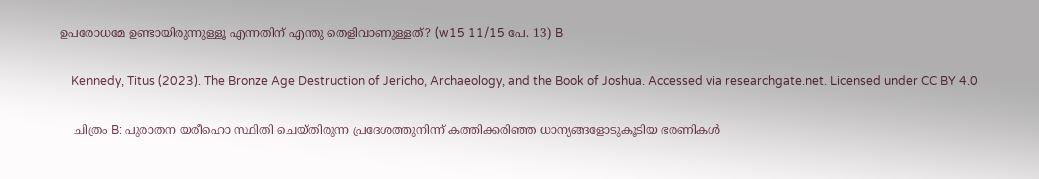ഉപരോധമേ ഉണ്ടായിരുന്നുള്ളൂ എന്നതിന്‌ എന്തു തെളിവാണുള്ളത്‌? (w15 11/15 പേ. 13) B

    Kennedy, Titus (2023). The Bronze Age Destruction of Jericho, Archaeology, and the Book of Joshua. Accessed via researchgate.net. Licensed under CC BY 4.0

    ചിത്രം B: പുരാതന യരീഹൊ സ്ഥിതി ചെയ്‌തിരുന്ന പ്രദേശത്തുനിന്ന്‌ കത്തിക്കരിഞ്ഞ ധാന്യങ്ങളോടുകൂടിയ ഭരണികൾ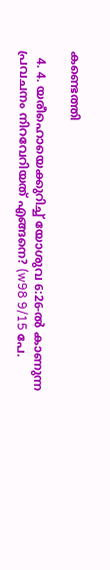കണ്ടെത്തി

  4. 4. യരീഹൊയെക്കുറിച്ച്‌ യോശുവ 6:26-ൽ കാണുന്ന പ്രവചനം നിറവേറിയത്‌ എങ്ങനെ? (w98 9/15 പേ.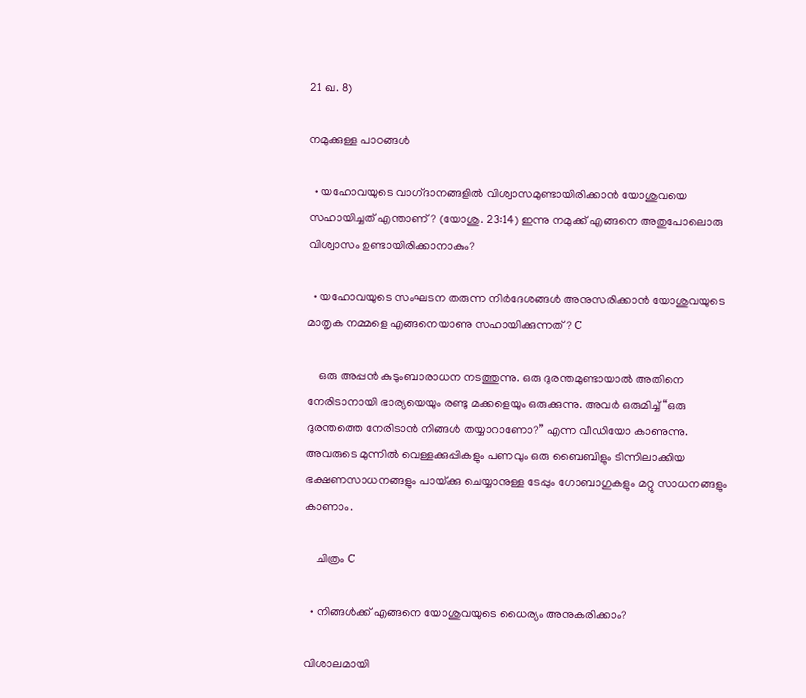21 ഖ. 8)

നമുക്കുള്ള പാഠങ്ങൾ

  • യഹോവയുടെ വാഗ്‌ദാനങ്ങളിൽ വിശ്വാസമുണ്ടായിരിക്കാൻ യോശുവയെ സഹായിച്ചത്‌ എന്താണ്‌? (യോശു. 23:14) ഇന്നു നമുക്ക്‌ എങ്ങനെ അതുപോലൊരു വിശ്വാസം ഉണ്ടായിരിക്കാനാകും?

  • യഹോവയുടെ സംഘടന തരുന്ന നിർദേശങ്ങൾ അനുസരിക്കാൻ യോശുവയുടെ മാതൃക നമ്മളെ എങ്ങനെയാണു സഹായിക്കുന്നത്‌? C

    ഒരു അപ്പൻ കുടുംബാരാധന നടത്തുന്നു. ഒരു ദുരന്തമുണ്ടായാൽ അതിനെ നേരിടാനായി ഭാര്യയെയും രണ്ടു മക്കളെയും ഒരുക്കുന്നു. അവർ ഒരുമിച്ച്‌ “ഒരു ദുരന്തത്തെ നേരിടാൻ നിങ്ങൾ തയ്യാറാണോ?” എന്ന വീഡിയോ കാണുന്നു. അവരുടെ മുന്നിൽ വെള്ളക്കുപ്പികളും പണവും ഒരു ബൈബിളും ടിന്നിലാക്കിയ ഭക്ഷണസാധനങ്ങളും പായ്‌ക്കു ചെയ്യാനുള്ള ടേപ്പും ഗോബാഗുകളും മറ്റു സാധനങ്ങളും കാണാം.

    ചിത്രം C

  • നിങ്ങൾക്ക്‌ എങ്ങനെ യോശുവയുടെ ധൈര്യം അനുകരിക്കാം?

വിശാലമായി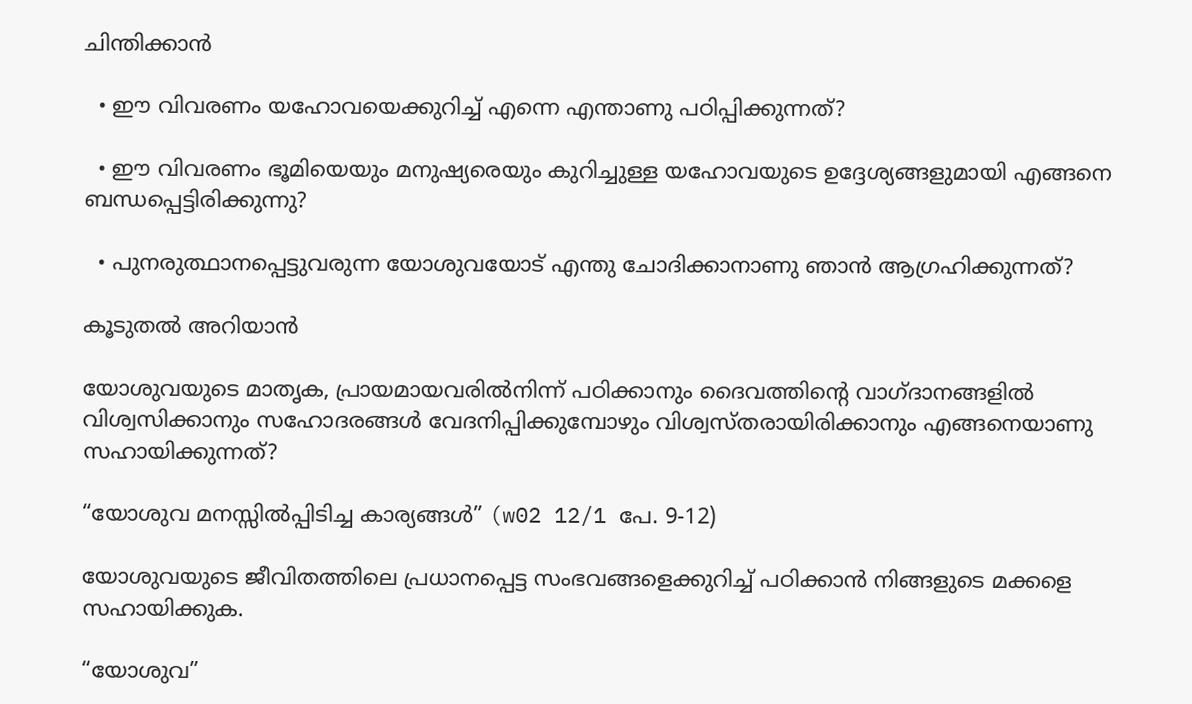ചിന്തിക്കാൻ

  • ഈ വിവരണം യഹോവയെക്കുറിച്ച്‌ എന്നെ എന്താണു പഠിപ്പിക്കുന്നത്‌?

  • ഈ വിവരണം ഭൂമിയെയും മനുഷ്യരെയും കുറിച്ചുള്ള യഹോവയുടെ ഉദ്ദേശ്യങ്ങളുമായി എങ്ങനെ ബന്ധപ്പെട്ടിരിക്കുന്നു?

  • പുനരുത്ഥാനപ്പെട്ടുവരുന്ന യോശുവയോട്‌ എന്തു ചോദിക്കാനാണു ഞാൻ ആഗ്രഹിക്കുന്നത്‌?

കൂടുതൽ അറിയാൻ

യോശുവയുടെ മാതൃക, പ്രായമായവരിൽനിന്ന്‌ പഠിക്കാനും ദൈവത്തിന്റെ വാഗ്‌ദാനങ്ങളിൽ വിശ്വസിക്കാനും സഹോദരങ്ങൾ വേദനിപ്പിക്കുമ്പോഴും വിശ്വസ്‌തരായിരിക്കാനും എങ്ങനെയാണു സഹായിക്കുന്നത്‌?

“യോശുവ മനസ്സിൽപ്പിടിച്ച കാര്യങ്ങൾ” (w02 12/1 പേ. 9-12)

യോശുവയുടെ ജീവിതത്തിലെ പ്രധാനപ്പെട്ട സംഭവങ്ങളെക്കുറിച്ച്‌ പഠിക്കാൻ നിങ്ങളുടെ മക്കളെ സഹായിക്കുക.

“യോശുവ”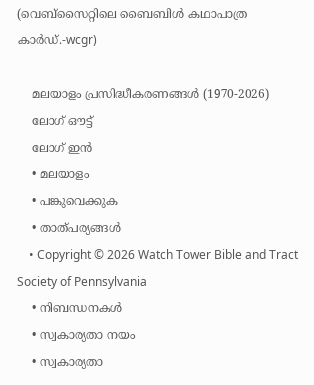(വെബ്‌സൈറ്റിലെ ബൈബിൾ കഥാപാത്ര കാർഡ്‌.-wcgr)

    മലയാളം പ്രസിദ്ധീകരണങ്ങൾ (1970-2026)
    ലോഗ് ഔട്ട്
    ലോഗ് ഇൻ
    • മലയാളം
    • പങ്കുവെക്കുക
    • താത്പര്യങ്ങൾ
    • Copyright © 2026 Watch Tower Bible and Tract Society of Pennsylvania
    • നിബന്ധനകള്‍
    • സ്വകാര്യതാ നയം
    • സ്വകാര്യതാ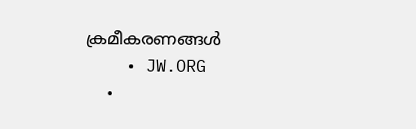ക്രമീകരണങ്ങൾ
    • JW.ORG
    •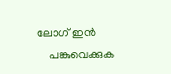ലോഗ് ഇൻ
    പങ്കുവെക്കുക